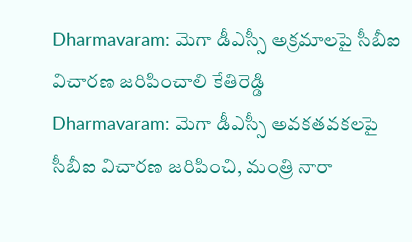Dharmavaram: మెగా డీఎస్సీ అక్రమాలపై సీబీఐ విచారణ జరిపించాలి కేతిరెడ్డి
Dharmavaram: మెగా డీఎస్సీ అవకతవకలపై సీబీఐ విచారణ జరిపించి, మంత్రి నారా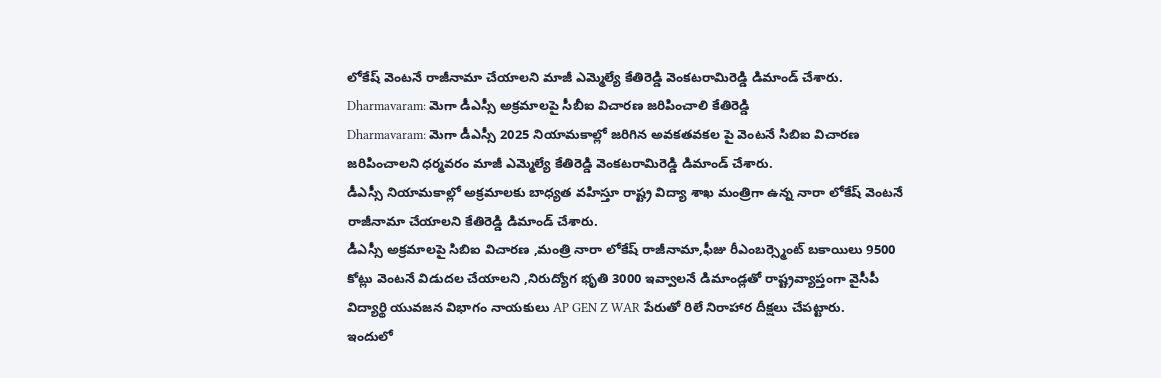లోకేష్ వెంటనే రాజీనామా చేయాలని మాజీ ఎమ్మెల్యే కేతిరెడ్డి వెంకటరామిరెడ్డి డిమాండ్ చేశారు.
Dharmavaram: మెగా డీఎస్సీ అక్రమాలపై సీబీఐ విచారణ జరిపించాలి కేతిరెడ్డి
Dharmavaram: మెగా డీఎస్సీ 2025 నియామకాల్లో జరిగిన అవకతవకల పై వెంటనే సిబిఐ విచారణ జరిపించాలని ధర్మవరం మాజీ ఎమ్మెల్యే కేతిరెడ్డి వెంకటరామిరెడ్డి డిమాండ్ చేశారు.
డీఎస్సీ నియామకాల్లో అక్రమాలకు బాధ్యత వహిస్తూ రాష్ట్ర విద్యా శాఖ మంత్రిగా ఉన్న నారా లోకేష్ వెంటనే రాజీనామా చేయాలని కేతిరెడ్డి డిమాండ్ చేశారు.
డీఎస్సీ అక్రమాలపై సిబిఐ విచారణ ,మంత్రి నారా లోకేష్ రాజీనామా,ఫీజు రీఎంబర్స్మెంట్ బకాయిలు 9500 కోట్లు వెంటనే విడుదల చేయాలని ,నిరుద్యోగ భృతి 3000 ఇవ్వాలనే డిమాండ్లతో రాష్ట్రవ్యాప్తంగా వైసీపీ విద్యార్థి యువజన విభాగం నాయకులు AP GEN Z WAR పేరుతో రిలే నిరాహార దీక్షలు చేపట్టారు.
ఇందులో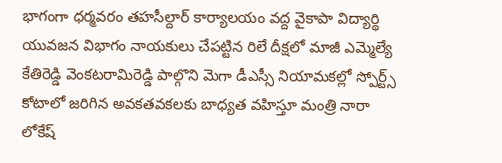భాగంగా ధర్మవరం తహసీల్దార్ కార్యాలయం వద్ద వైకాపా విద్యార్థి యువజన విభాగం నాయకులు చేపట్టిన రిలే దీక్షలో మాజీ ఎమ్మెల్యే కేతిరెడ్డి వెంకటరామిరెడ్డి పాల్గొని మెగా డీఎస్సీ నియామకల్లో స్పోర్ట్స్ కోటాలో జరిగిన అవకతవకలకు బాధ్యత వహిస్తూ మంత్రి నారా లోకేష్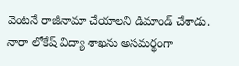వెంటనే రాజీనామా చేయాలని డిమాండ్ చేశాడు.
నారా లోకేష్ విద్యా శాఖను అసమర్థంగా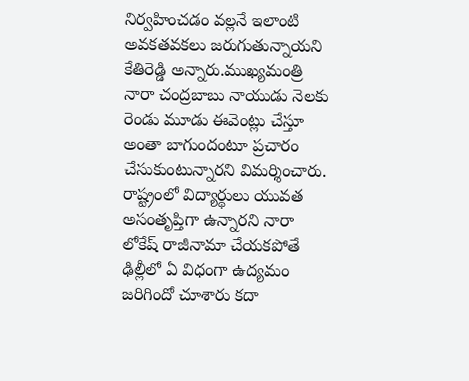నిర్వహించడం వల్లనే ఇలాంటి అవకతవకలు జరుగుతున్నాయని కేతిరెడ్డి అన్నారు.ముఖ్యమంత్రి నారా చంద్రబాబు నాయుడు నెలకు రెండు మూడు ఈవెంట్లు చేస్తూ అంతా బాగుందంటూ ప్రచారం చేసుకుంటున్నారని విమర్శించారు.
రాష్ట్రంలో విద్యార్థులు యువత అసంతృప్తిగా ఉన్నారని నారా లోకేష్ రాజీనామా చేయకపోతే ఢిల్లీలో ఏ విధంగా ఉద్యమం జరిగిందో చూశారు కదా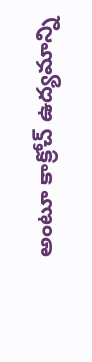అంటూ కాక్రోచ్ ఉద్యమాన్ని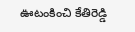ఊటంకించి కేతిరెడ్డి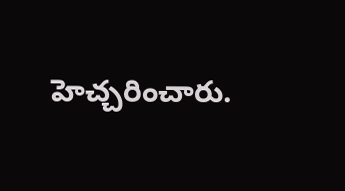హెచ్చరించారు.